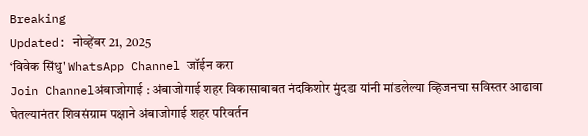Breaking
Updated: नोव्हेंबर 21, 2025
‘विवेक सिंधु' WhatsApp Channel जॉईन करा
Join Channelअंबाजोगाई : अंबाजोगाई शहर विकासाबाबत नंदकिशोर मुंदडा यांनी मांडलेल्या व्हिजनचा सविस्तर आढावा घेतल्यानंतर शिवसंग्राम पक्षाने अंबाजोगाई शहर परिवर्तन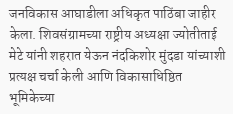जनविकास आघाडीला अधिकृत पाठिंबा जाहीर केला. शिवसंग्रामच्या राष्ट्रीय अध्यक्षा ज्योतीताई मेटे यांनी शहरात येऊन नंदकिशोर मुंदडा यांच्याशी प्रत्यक्ष चर्चा केली आणि विकासाधिष्ठित भूमिकेच्या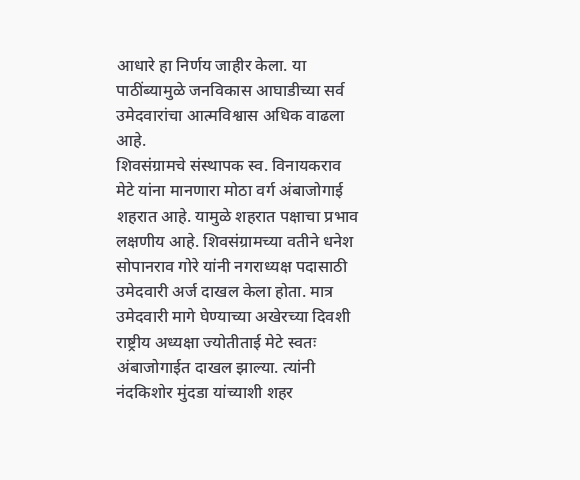आधारे हा निर्णय जाहीर केला. या पाठींब्यामुळे जनविकास आघाडीच्या सर्व उमेदवारांचा आत्मविश्वास अधिक वाढला आहे.
शिवसंग्रामचे संस्थापक स्व. विनायकराव मेटे यांना मानणारा मोठा वर्ग अंबाजोगाई शहरात आहे. यामुळे शहरात पक्षाचा प्रभाव लक्षणीय आहे. शिवसंग्रामच्या वतीने धनेश सोपानराव गोरे यांनी नगराध्यक्ष पदासाठी उमेदवारी अर्ज दाखल केला होता. मात्र उमेदवारी मागे घेण्याच्या अखेरच्या दिवशी राष्ट्रीय अध्यक्षा ज्योतीताई मेटे स्वतः अंबाजोगाईत दाखल झाल्या. त्यांनी नंदकिशोर मुंदडा यांच्याशी शहर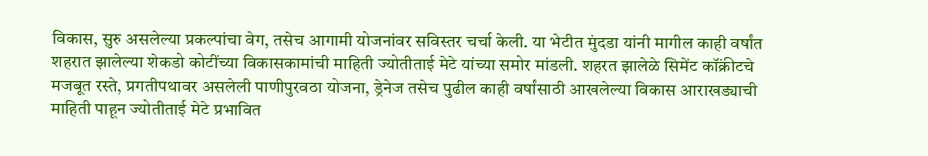विकास, सुरु असलेल्या प्रकल्पांचा वेग, तसेच आगामी योजनांवर सविस्तर चर्चा केली. या भेटीत मुंदडा यांनी मागील काही वर्षांत शहरात झालेल्या शेकडो कोटींच्या विकासकामांची माहिती ज्योतीताई मेटे यांच्या समोर मांडली. शहरत झालेळे सिमेंट कॉंक्रीटचे मजबूत रस्ते, प्रगतीपथावर असलेली पाणीपुरवठा योजना, ड्रेनेज तसेच पुढील काही वर्षांसाठी आखलेल्या विकास आराखड्याची माहिती पाहून ज्योतीताई मेटे प्रभावित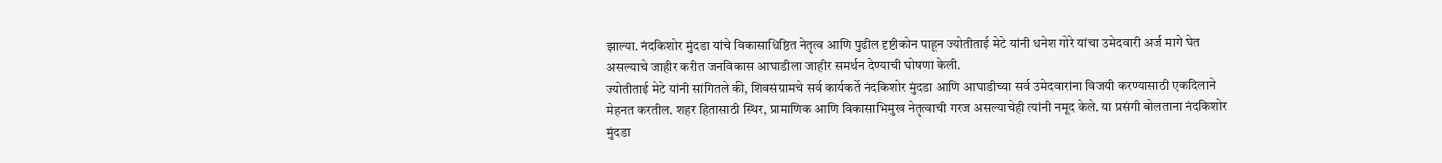झाल्या. नंदकिशोर मुंदडा यांचे विकासाधिष्ठित नेतृत्व आणि पुढील दृष्टीकोन पाहून ज्योतीताई मेटे यांनी धनेश गोरे यांचा उमेदवारी अर्ज मागे घेत असल्याचे जाहीर करीत जनविकास आघाडीला जाहीर समर्थन देण्याची घोषणा केली.
ज्योतीताई मेटे यांनी सांगितले की, शिवसंग्रामचे सर्व कार्यकर्ते नंदकिशोर मुंदडा आणि आघाडीच्या सर्व उमेदवारांना विजयी करण्यासाठी एकदिलाने मेहनत करतील. शहर हितासाठी स्थिर, प्रामाणिक आणि विकासाभिमुख नेतृत्वाची गरज असल्याचेही त्यांनी नमूद केले. या प्रसंगी बोलताना नंदकिशोर मुंदडा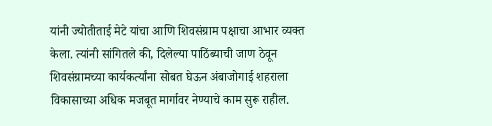यांनी ज्योतीताई मेटे यांचा आणि शिवसंग्राम पक्षाचा आभार व्यक्त केला. त्यांनी सांगितले की, दिलेल्या पाठिंब्याची जाण ठेवून शिवसंग्रामच्या कार्यकर्त्यांना सोबत घेऊन अंबाजोगाई शहराला विकासाच्या अधिक मजबूत मार्गावर नेण्याचे काम सुरू राहील.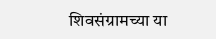शिवसंग्रामच्या या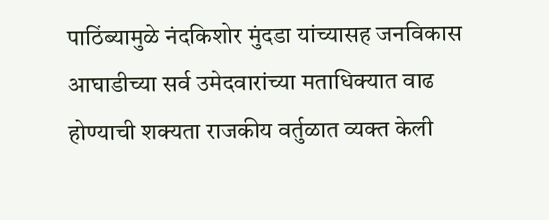पाठिंब्यामुळे नंदकिशोर मुंदडा यांच्यासह जनविकास आघाडीच्या सर्व उमेदवारांच्या मताधिक्यात वाढ होण्याची शक्यता राजकीय वर्तुळात व्यक्त केली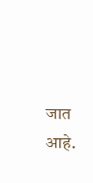जात आहे.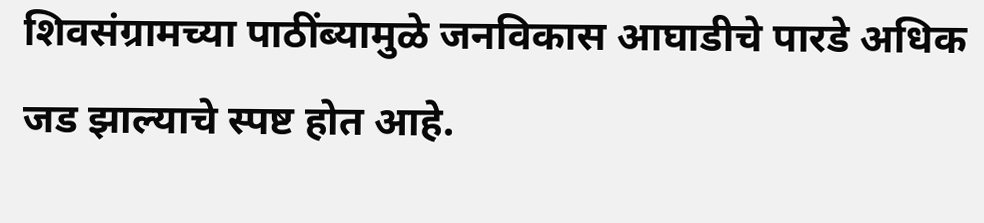शिवसंग्रामच्या पाठींब्यामुळे जनविकास आघाडीचे पारडे अधिक जड झाल्याचे स्पष्ट होत आहे.